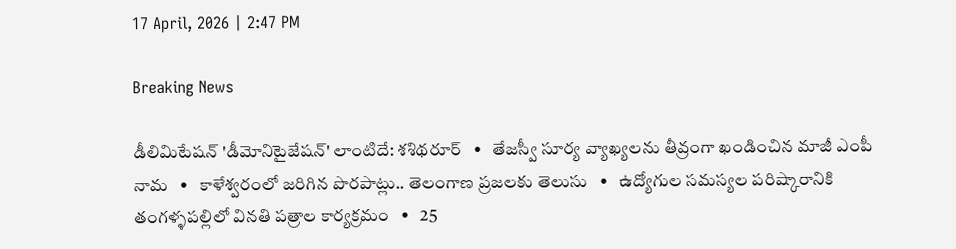17 April, 2026 | 2:47 PM

Breaking News

డీలిమిటేషన్ 'డీమోనిటైజేషన్' లాంటిదే: శశిథరూర్   •   తేజస్వీ సూర్య వ్యాఖ్యలను తీవ్రంగా ఖండించిన మాజీ ఎంపీ నామ   •   కాళేశ్వరంలో జరిగిన పొరపాట్లు.. తెలంగాణ ప్రజలకు తెలుసు   •   ఉద్యోగుల సమస్యల పరిష్కారానికి తంగళ్ళపల్లిలో వినతి పత్రాల కార్యక్రమం   •   25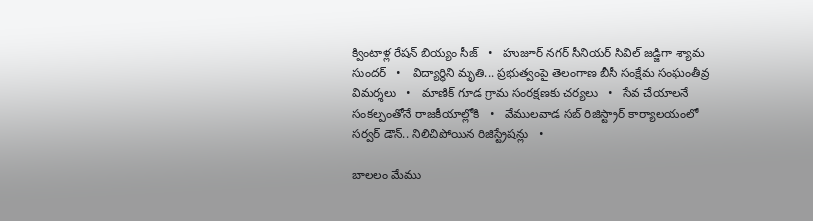క్వింటాళ్ల రేషన్ బియ్యం సీజ్   •   హుజూర్ నగర్ సీనియర్ సివిల్ జడ్జిగా శ్యామ సుందర్   •   విద్యార్థిని మృతి... ప్రభుత్వంపై తెలంగాణ బీసీ సంక్షేమ సంఘంతీవ్ర విమర్శలు   •   మాణిక్ గూడ గ్రామ సంరక్షణకు చర్యలు   •   సేవ చేయాలనే సంకల్పంతోనే రాజకీయాల్లోకి   •   వేములవాడ సబ్ రిజిస్ట్రార్ కార్యాలయంలో సర్వర్ డౌన్.. నిలిచిపోయిన రిజిస్ట్రేషన్లు   •

బాలలం మేము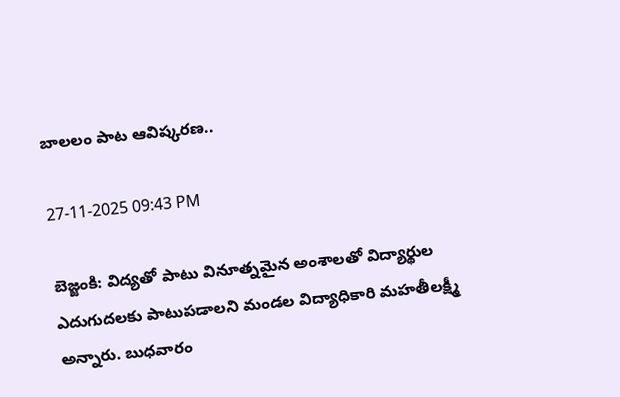బాలలం పాట ఆవిష్కరణ..

27-11-2025 09:43 PM

బెజ్జంకి: విద్యతో పాటు వినూత్నమైన అంశాలతో విద్యార్థుల ఎదుగుదలకు పాటుపడాలని మండల విద్యాధికారి మహతీలక్ష్మీ అన్నారు. బుధవారం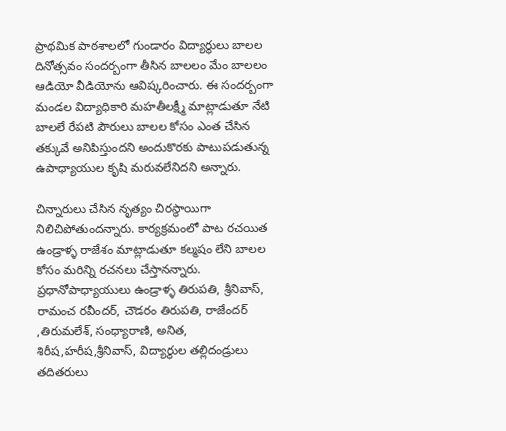ప్రాథమిక పాఠశాలలో గుండారం విద్యార్థులు బాలల దినోత్సవం సందర్బంగా తీసిన బాలలం మేం బాలలం ఆడియో వీడియోను ఆవిష్కరించారు. ఈ సందర్బంగా మండల విద్యాధికారి మహతీలక్ష్మీ మాట్లాడుతూ నేటి బాలలే రేపటి పౌరులు బాలల కోసం ఎంత చేసిన తక్కువే అనిపిస్తుందని అందుకొరకు పాటుపడుతున్న ఉపాధ్యాయుల కృషి మరువలేనిదని అన్నారు.

చిన్నారులు చేసిన నృత్యం చిరస్థాయిగా నిలిచిపోతుందన్నారు. కార్యక్రమంలో పాట రచయిత ఉండ్రాళ్ళ రాజేశం మాట్లాడుతూ కల్మషం లేని బాలల కోసం మరిన్ని రచనలు చేస్తానన్నారు.  ప్రధానోపాధ్యాయులు ఉండ్రాళ్ళ తిరుపతి, శ్రీనివాస్, రామంచ రవీందర్, చౌడరం తిరుపతి, రాజేందర్ ,తిరుమలేశ్, సంధ్యారాణి, అనిత, శిరీష,హరీష,శ్రీనివాస్, విద్యార్థుల తల్లిదండ్రులు తదితరులు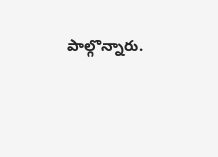పాల్గొన్నారు.